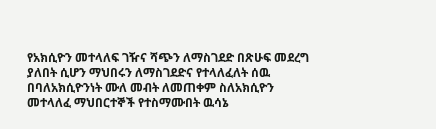የአክሲዮን መተላለፍ ገዥና ሻጭን ለማስገደድ በጽሁፍ መደረግ ያለበት ሲሆን ማህበሩን ለማስገደድና የተላለፈለት ሰዉ በባለአክሲዮንነት ሙለ መብት ለመጠቀም ስለአክሲዮን መተላለፈ ማህበርተኞች የተስማሙበት ዉሳኔ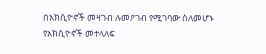በአክሲዮኖች መዛገብ ሉመዖገብ የሚገባው ስለመሆኑ የአክሲዮኖች መተላለፍ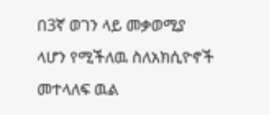በ3ኛ ወገን ላይ መቃወሚያ ላሆን የሚችለዉ ስለአክሲዮኖች መተላለፍ ዉል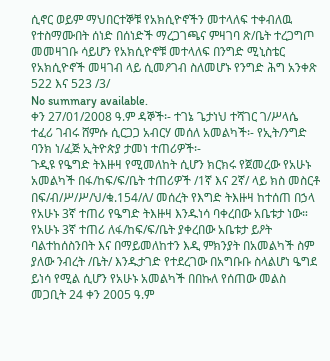ሲኖር ወይም ማህበርተኞቹ የአክሲዮኖችን መተላለፍ ተቀብለዉ የተስማሙበት ሰነድ በሰነድች ማረጋገጫና ምዛገባ ጽ/ቤት ተረጋግጦ መመዛገቡ ሳይሆን የአክሲዮኖቹ መተላለፍ በንግድ ሚኒስቴር የአክሲዮኖች መዛገብ ላይ ሲመዖገብ ስለመሆኑ የንግድ ሕግ አንቀጽ 522 እና 523 /3/
No summary available.
ቀን 27/01/2008 ዓ.ም ዳኞች፡- ተገኔ ጌታነህ ተሻገር ገ/ሥላሴ ተፈሪ ገብሩ ሸምሱ ሲርጋጋ አብርሃ መሰለ አመልካች፡- የኢት/ንግድ ባንክ ነ/ፈጅ ኢትዮጵያ ታመነ ተጠሪዎች፡-
ጉዲዩ የዔግድ ትእዙዛ የሚመለከት ሲሆን ክርክሩ የጀመረው የአሁኑ አመልካች በፋ/ከፍ/ፍ/ቤት ተጠሪዎች /1ኛ እና 2ኛ/ ላይ ክስ መስርቶ በፍ/ብ/ሥ/ሥ/ህ/ቁ.154/ለ/ መሰረት የእግድ ትእዙዛ ከተሰጠ በኃላ የአሁኑ 3ኛ ተጠሪ የዔግድ ትእዙዛ እንዱነሳ ባቀረበው አቤቱታ ነው።
የአሁኑ 3ኛ ተጠሪ ለፋ/ከፍ/ፍ/ቤት ያቀረበው አቤቱታ ይዖት ባልተከሰስንበት እና በማይመለከተን እዲ ምክንያት በአመልካች ስም ያለው ንብረት /ቤት/ እንዱታገድ የተደረገው በአግቡቡ ስላልሆነ ዔግደ ይነሳ የሚል ሲሆን የአሁኑ አመልካች በበኩለ የሰጠው መልስ መጋቢት 24 ቀን 2005 ዓ.ም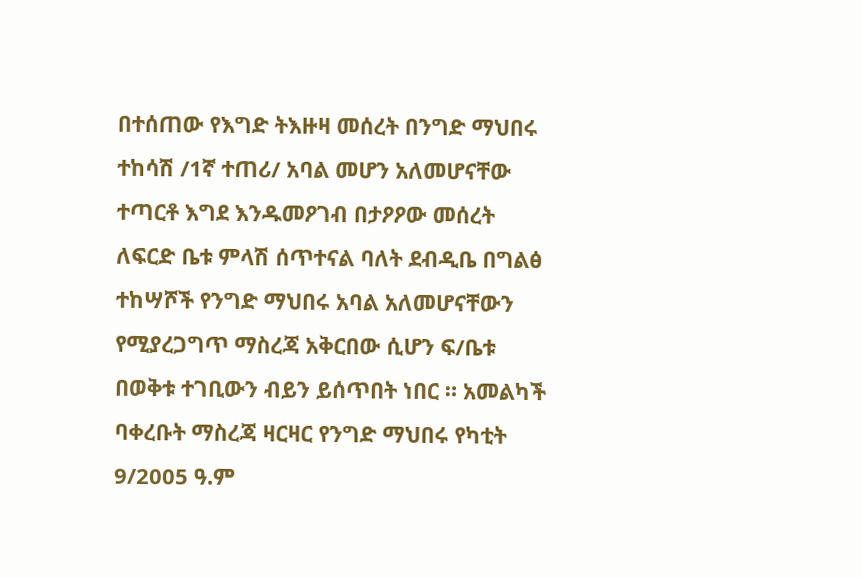በተሰጠው የእግድ ትእዙዛ መሰረት በንግድ ማህበሩ ተከሳሽ /1ኛ ተጠሪ/ አባል መሆን አለመሆናቸው ተጣርቶ እግደ እንዱመዖገብ በታዖዖው መሰረት ለፍርድ ቤቱ ምላሽ ሰጥተናል ባለት ደብዲቤ በግልፅ ተከሣሾች የንግድ ማህበሩ አባል አለመሆናቸውን የሚያረጋግጥ ማስረጃ አቅርበው ሲሆን ፍ/ቤቱ በወቅቱ ተገቢውን ብይን ይሰጥበት ነበር ። አመልካች ባቀረቡት ማስረጃ ዛርዛር የንግድ ማህበሩ የካቲት 9/2005 ዓ.ም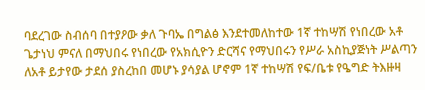ባደረገው ስብሰባ በተያዖው ቃለ ጉባኤ በግልፅ እንደተመለከተው 1ኛ ተከሣሽ የነበረው አቶ ጌታነህ ምናለ በማህበሩ የነበረው የአክሲዮን ድርሻና የማህበሩን የሥራ አስኪያጅነት ሥልጣን ለአቶ ይታየው ታደሰ ያስረከበ መሆኑ ያሳያል ሆኖም 1ኛ ተከሣሽ የፍ/ቤቱ የዔግድ ትእዙዛ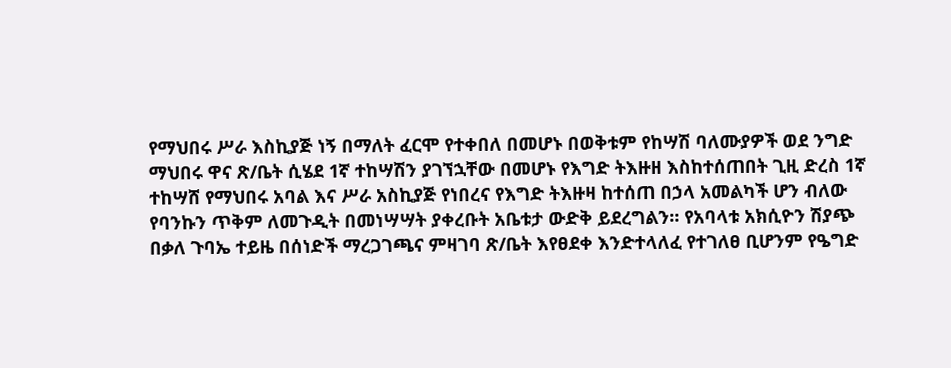የማህበሩ ሥራ እስኪያጅ ነኝ በማለት ፈርሞ የተቀበለ በመሆኑ በወቅቱም የከሣሽ ባለሙያዎች ወደ ንግድ ማህበሩ ዋና ጽ/ቤት ሲሄደ 1ኛ ተከሣሽን ያገኘኋቸው በመሆኑ የእግድ ትእዙዘ እስከተሰጠበት ጊዚ ድረስ 1ኛ ተከሣሸ የማህበሩ አባል እና ሥራ አስኪያጅ የነበረና የእግድ ትእዙዛ ከተሰጠ በኃላ አመልካች ሆን ብለው የባንኩን ጥቅም ለመጉዲት በመነሣሣት ያቀረቡት አቤቱታ ውድቅ ይደረግልን። የአባላቱ አክሲዮን ሽያጭ በቃለ ጉባኤ ተይዜ በሰነድች ማረጋገጫና ምዛገባ ጽ/ቤት እየፀደቀ እንድተላለፈ የተገለፀ ቢሆንም የዔግድ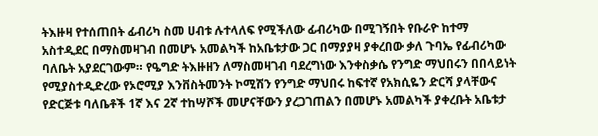ትእዙዛ የተሰጠበት ፊብሪካ ስመ ሀብቱ ሉተላለፍ የሚችለው ፊብሪካው በሚገኝበት የቡራዮ ከተማ አስተዲደር በማስመዛገብ በመሆኑ አመልካች ከአቤቱታው ጋር በማያያዛ ያቀረበው ቃለ ጉባኤ የፊብሪካው ባለቤት አያደርገውም። የዔግድ ትእዙዘን ለማስመዛገብ ባደረግነው እንቀስቃሴ የንግድ ማህበሩን በበላይነት የሚያስተዲድረው የኦሮሚያ እንቨስትመንት ኮሚሽን የንግድ ማህበሩ ከፍተኛ የአክሲዬን ድርሻ ያላቸውና የድርጅቱ ባለቤቶች 1ኛ እና 2ኛ ተከሣሾች መሆናቸውን ያረጋገጠልን በመሆኑ አመልካች ያቀረቡት አቤቱታ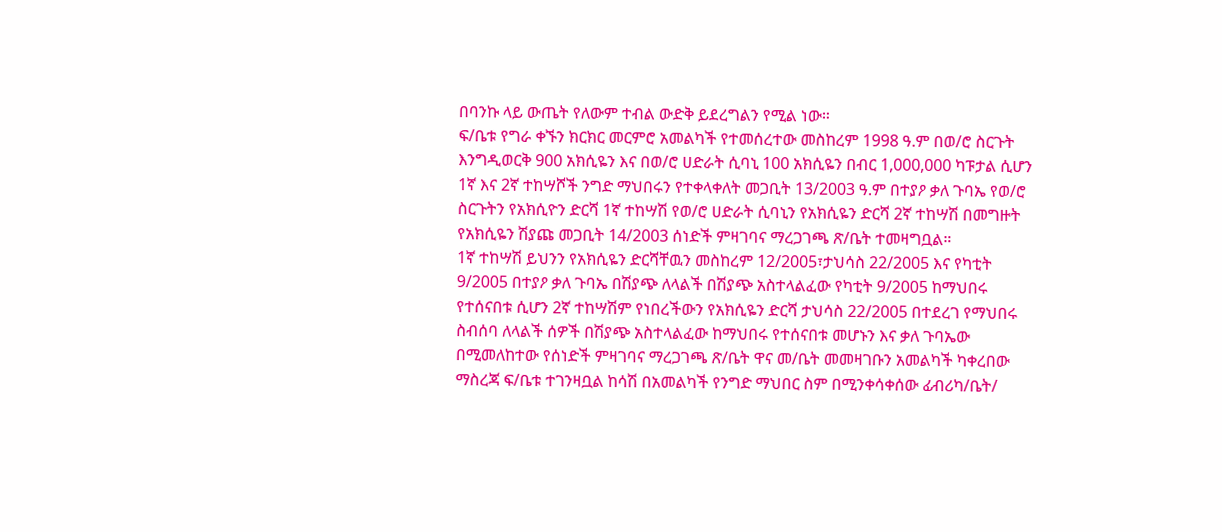በባንኩ ላይ ውጤት የለውም ተብል ውድቅ ይደረግልን የሚል ነው።
ፍ/ቤቱ የግራ ቀኙን ክርክር መርምሮ አመልካች የተመሰረተው መስከረም 1998 ዓ.ም በወ/ሮ ስርጉት እንግዲወርቅ 900 አክሲዬን እና በወ/ሮ ሀድራት ሲባኒ 100 አክሲዬን በብር 1,000,000 ካፑታል ሲሆን 1ኛ እና 2ኛ ተከሣሾች ንግድ ማህበሩን የተቀላቀለት መጋቢት 13/2003 ዓ.ም በተያዖ ቃለ ጉባኤ የወ/ሮ ስርጉትን የአክሲዮን ድርሻ 1ኛ ተከሣሽ የወ/ሮ ሀድራት ሲባኒን የአክሲዬን ድርሻ 2ኛ ተከሣሽ በመግዙት የአክሲዬን ሽያጩ መጋቢት 14/2003 ሰነድች ምዛገባና ማረጋገጫ ጽ/ቤት ተመዛግቧል።
1ኛ ተከሣሽ ይህንን የአክሲዬን ድርሻቸዉን መስከረም 12/2005፣ታህሳስ 22/2005 እና የካቲት 9/2005 በተያዖ ቃለ ጉባኤ በሽያጭ ለላልች በሽያጭ አስተላልፈው የካቲት 9/2005 ከማህበሩ የተሰናበቱ ሲሆን 2ኛ ተከሣሽም የነበረችውን የአክሲዬን ድርሻ ታህሳስ 22/2005 በተደረገ የማህበሩ ስብሰባ ለላልች ሰዎች በሽያጭ አስተላልፈው ከማህበሩ የተሰናበቱ መሆኑን እና ቃለ ጉባኤው በሚመለከተው የሰነድች ምዛገባና ማረጋገጫ ጽ/ቤት ዋና መ/ቤት መመዛገቡን አመልካች ካቀረበው ማስረጃ ፍ/ቤቱ ተገንዛቧል ከሳሽ በአመልካች የንግድ ማህበር ስም በሚንቀሳቀሰው ፊብሪካ/ቤት/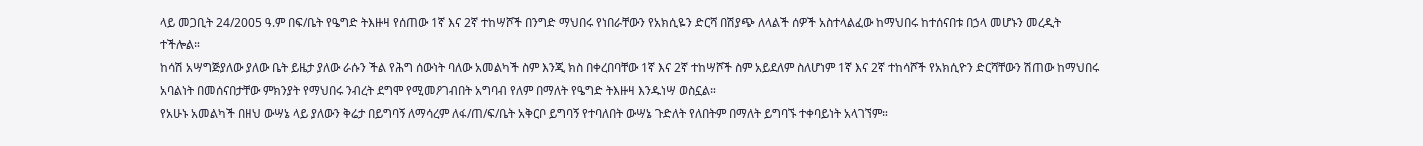ላይ መጋቢት 24/2005 ዓ.ም በፍ/ቤት የዔግድ ትእዙዛ የሰጠው 1ኛ እና 2ኛ ተከሣሾች በንግድ ማህበሩ የነበራቸውን የአክሲዬን ድርሻ በሽያጭ ለላልች ሰዎች አስተላልፈው ከማህበሩ ከተሰናበቱ በኃላ መሆኑን መረዲት ተችሎል።
ከሳሽ አሣግጅያለው ያለው ቤት ይዜታ ያለው ራሱን ችል የሕግ ሰውነት ባለው አመልካች ስም እንጂ ክስ በቀረበባቸው 1ኛ እና 2ኛ ተከሣሾች ስም አይደለም ስለሆነም 1ኛ እና 2ኛ ተከሳሾች የአክሲዮን ድርሻቸውን ሽጠው ከማህበሩ አባልነት በመሰናበታቸው ምክንያት የማህበሩ ንብረት ደግሞ የሚመዖገብበት አግባብ የለም በማለት የዔግድ ትእዙዛ እንዱነሣ ወስኗል።
የአሁኑ አመልካች በዘህ ውሣኔ ላይ ያለውን ቅሬታ በይግባኝ ለማሳረም ለፋ/ጠ/ፍ/ቤት አቅርቦ ይግባኝ የተባለበት ውሣኔ ጉድለት የለበትም በማለት ይግባኙ ተቀባይነት አላገኘም።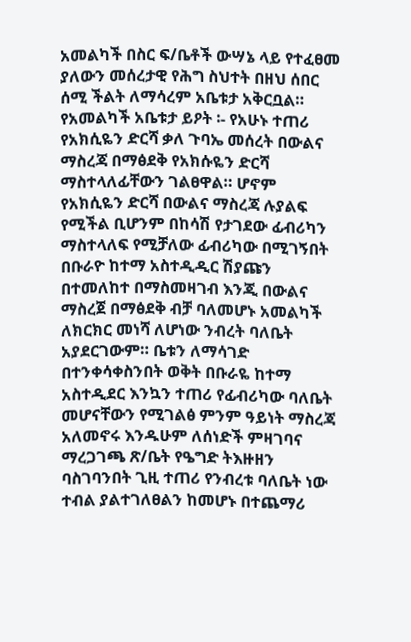አመልካች በስር ፍ/ቤቶች ውሣኔ ላይ የተፈፀመ ያለውን መሰረታዊ የሕግ ስህተት በዘህ ሰበር ሰሚ ችልት ለማሳረም አቤቱታ አቅርቧል።
የአመልካች አቤቱታ ይዖት ፡- የአሁኑ ተጠሪ የአክሲዬን ድርሻ ቃለ ጉባኤ መሰረት በውልና ማስረጃ በማፅደቅ የአክሱዬን ድርሻ ማስተላለፊቸውን ገልፀዋል። ሆኖም የአክሲዬን ድርሻ በውልና ማስረጃ ሉያልፍ የሚችል ቢሆንም በከሳሽ የታገደው ፊብሪካን ማስተላለፍ የሚቻለው ፊብሪካው በሚገኝበት በቡራዮ ከተማ አስተዲዲር ሽያጩን በተመለከተ በማስመዛገብ እንጂ በውልና ማስረጀ በማፅደቅ ብቻ ባለመሆኑ አመልካች ለክርክር መነሻ ለሆነው ንብረት ባለቤት አያደርገውም። ቤቱን ለማሳገድ በተንቀሳቀስንበት ወቅት በቡራዬ ከተማ አስተዲደር እንኳን ተጠሪ የፊብሪካው ባለቤት መሆናቸውን የሚገልፅ ምንም ዓይነት ማስረጃ አለመኖሩ እንዱሁም ለሰነድች ምዛገባና ማረጋገጫ ጽ/ቤት የዔግድ ትእዙዘን ባስገባንበት ጊዚ ተጠሪ የንብረቱ ባለቤት ነው ተብል ያልተገለፀልን ከመሆኑ በተጨማሪ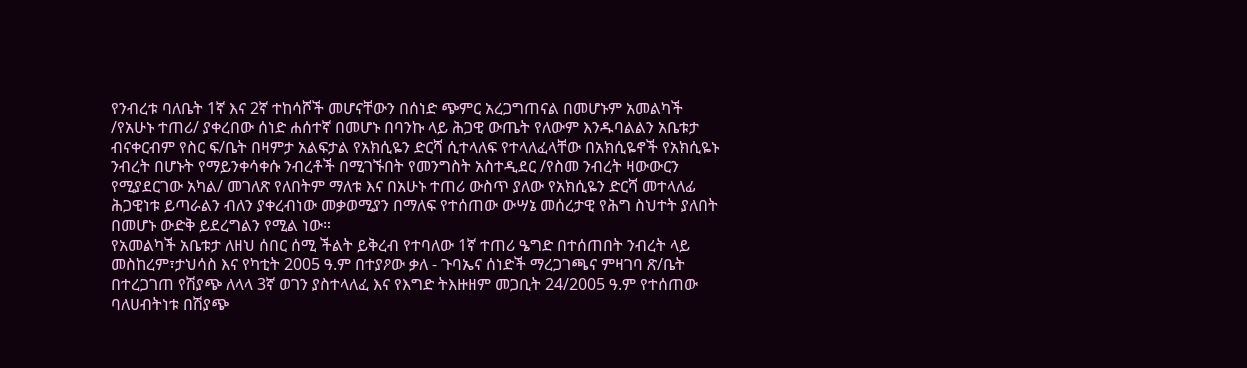የንብረቱ ባለቤት 1ኛ እና 2ኛ ተከሳሾች መሆናቸውን በሰነድ ጭምር አረጋግጠናል በመሆኑም አመልካች /የአሁኑ ተጠሪ/ ያቀረበው ሰነድ ሐሰተኛ በመሆኑ በባንኩ ላይ ሕጋዊ ውጤት የለውም እንዱባልልን አቤቱታ ብናቀርብም የስር ፍ/ቤት በዛምታ አልፍታል የአክሲዬን ድርሻ ሲተላለፍ የተላለፈላቸው በአክሲዬኖች የአክሲዬኑ ንብረት በሆኑት የማይንቀሳቀሱ ንብረቶች በሚገኙበት የመንግስት አስተዲደር /የስመ ንብረት ዛውውርን የሚያደርገው አካል/ መገለጽ የለበትም ማለቱ እና በአሁኑ ተጠሪ ውስጥ ያለው የአክሲዬን ድርሻ መተላለፊ ሕጋዊነቱ ይጣራልን ብለን ያቀረብነው መቃወሚያን በማለፍ የተሰጠው ውሣኔ መሰረታዊ የሕግ ስህተት ያለበት በመሆኑ ውድቅ ይደረግልን የሚል ነው።
የአመልካች አቤቱታ ለዘህ ሰበር ሰሚ ችልት ይቅረብ የተባለው 1ኛ ተጠሪ ዔግድ በተሰጠበት ንብረት ላይ መስከረም፣ታህሳስ እና የካቲት 2005 ዓ.ም በተያዖው ቃለ - ጉባኤና ሰነድች ማረጋገጫና ምዛገባ ጽ/ቤት በተረጋገጠ የሽያጭ ለላላ 3ኛ ወገን ያስተላለፈ እና የእግድ ትእዙዘም መጋቢት 24/2005 ዓ.ም የተሰጠው ባለሀብትነቱ በሽያጭ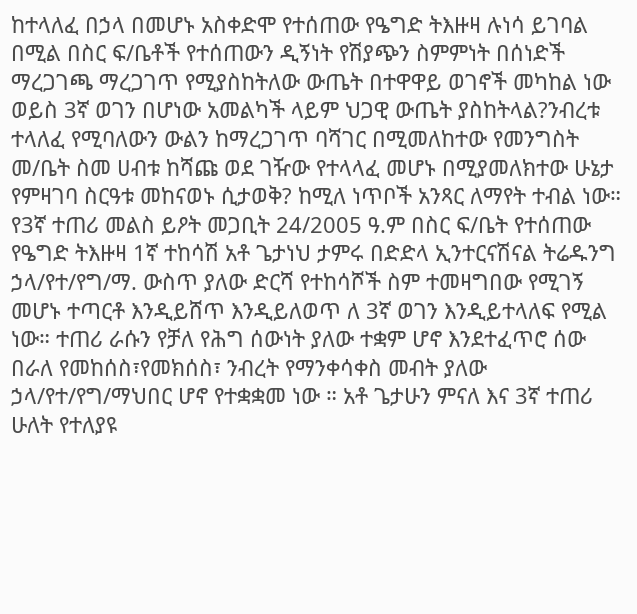ከተላለፈ በኃላ በመሆኑ አስቀድሞ የተሰጠው የዔግድ ትእዙዛ ሉነሳ ይገባል በሚል በስር ፍ/ቤቶች የተሰጠውን ዲኝነት የሽያጭን ስምምነት በሰነድች ማረጋገጫ ማረጋገጥ የሚያስከትለው ውጤት በተዋዋይ ወገኖች መካከል ነው ወይስ 3ኛ ወገን በሆነው አመልካች ላይም ህጋዊ ውጤት ያስከትላል?ንብረቱ ተላለፈ የሚባለውን ውልን ከማረጋገጥ ባሻገር በሚመለከተው የመንግስት መ/ቤት ስመ ሀብቱ ከሻጩ ወደ ገዥው የተላላፈ መሆኑ በሚያመለክተው ሁኔታ የምዛገባ ስርዓቱ መከናወኑ ሲታወቅ? ከሚለ ነጥቦች አንጻር ለማየት ተብል ነው።
የ3ኛ ተጠሪ መልስ ይዖት መጋቢት 24/2005 ዓ.ም በስር ፍ/ቤት የተሰጠው የዔግድ ትእዙዛ 1ኛ ተከሳሽ አቶ ጌታነህ ታምሩ በድድላ ኢንተርናሽናል ትሬዱንግ ኃላ/የተ/የግ/ማ. ውስጥ ያለው ድርሻ የተከሳሾች ስም ተመዛግበው የሚገኝ መሆኑ ተጣርቶ እንዲይሸጥ እንዲይለወጥ ለ 3ኛ ወገን እንዲይተላለፍ የሚል ነው። ተጠሪ ራሱን የቻለ የሕግ ሰውነት ያለው ተቋም ሆኖ እንደተፈጥሮ ሰው በራለ የመከሰስ፣የመክሰስ፣ ንብረት የማንቀሳቀስ መብት ያለው ኃላ/የተ/የግ/ማህበር ሆኖ የተቋቋመ ነው ። አቶ ጌታሁን ምናለ እና 3ኛ ተጠሪ ሁለት የተለያዩ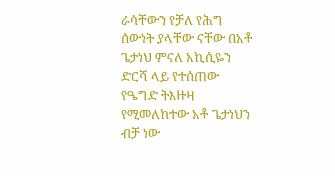ራሳቸውን የቻለ የሕግ ሰውነት ያላቸው ናቸው በአቶ ጌታነህ ምናለ አኪሲዬን ድርሻ ላይ የተሰጠው የዔግድ ትእዙዛ የሚመለከተው አቶ ጌታነህን ብቻ ነው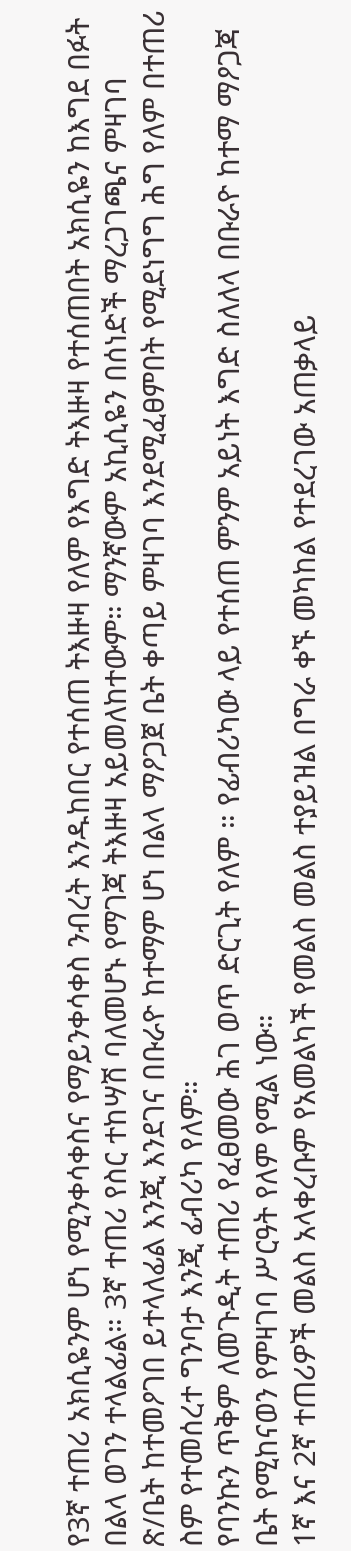የ3ኛ ተጠሪ አክሲዬንም ሆነ የሚንቀሳቀስና የማይንቀሳቀስ ንብረት እንዱከበር የተሰጠ ትእዙዛ የለም የእግድ ትእዙዛ የተሰጠበት አክሲዬን ከእግደ በፉት በልላ ወገን ተላልፊል። 3ኛ ተጠሪ የስር ተከሣሽ ባለመሆኑ የማገጃ ትእዙዛ አይመለከተውም። ማንኛውም አኪሲዬን በሰነድች ማረጋገጫና ምዛገባ ጽ/ቤት ከተመዖገበ ይተላለፊል እንጂ እንደገና በቡራዮ ከተማም ሆነ በልላ ማዖጋጀ ቤት ቀጣይ ምዛገባ እንደሚፈፀምበት የሚደነግግ ሕግ የለም በተጠሪ ስም የተመሰረተ ግንባታ እንጂ ፊብሪካ የለም።
የባንኩን ጥቅም ለመጉዲት ተጠሪ የፈፀመው ሕገ ወጥ ድርጊት የለም ። የፊብሪካው ላይ የተሰጠ ምንም አይነት እግድ ስለለላ በቡራዮ ከተማ ማዖጋጃ ቤት የሚከናወን የምዛገባ ሥርዓት የለም የሚል ነው።
1ኛ እና 2ኛ ተጠሪዎች መልስ አላቀረቡም የአመልካች የመልስ መልስ ተያይዝል በግራ ቀኙ መካከል የተደረገው አጠቃላይ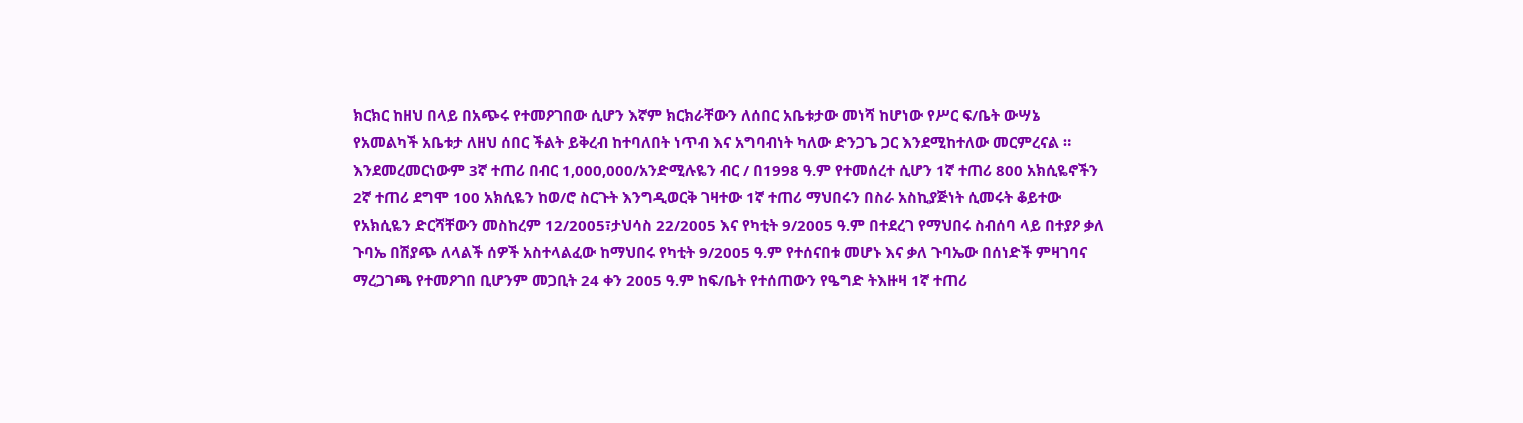ክርክር ከዘህ በላይ በአጭሩ የተመዖገበው ሲሆን እኛም ክርክራቸውን ለሰበር አቤቱታው መነሻ ከሆነው የሥር ፍ/ቤት ውሣኔ የአመልካች አቤቱታ ለዘህ ሰበር ችልት ይቅረብ ከተባለበት ነጥብ እና አግባብነት ካለው ድንጋጌ ጋር እንደሚከተለው መርምረናል ።
እንደመረመርነውም 3ኛ ተጠሪ በብር 1,000,000/አንድሚሉዬን ብር / በ1998 ዓ.ም የተመሰረተ ሲሆን 1ኛ ተጠሪ 800 አክሲዬኖችን 2ኛ ተጠሪ ደግሞ 100 አክሲዬን ከወ/ሮ ስርጉት እንግዲወርቅ ገዛተው 1ኛ ተጠሪ ማህበሩን በስራ አስኪያጅነት ሲመሩት ቆይተው የአክሲዬን ድርሻቸውን መስከረም 12/2005፣ታህሳስ 22/2005 እና የካቲት 9/2005 ዓ.ም በተደረገ የማህበሩ ስብሰባ ላይ በተያዖ ቃለ ጉባኤ በሽያጭ ለላልች ሰዎች አስተላልፈው ከማህበሩ የካቲት 9/2005 ዓ.ም የተሰናበቱ መሆኑ እና ቃለ ጉባኤው በሰነድች ምዛገባና ማረጋገጫ የተመዖገበ ቢሆንም መጋቢት 24 ቀን 2005 ዓ.ም ከፍ/ቤት የተሰጠውን የዔግድ ትእዙዛ 1ኛ ተጠሪ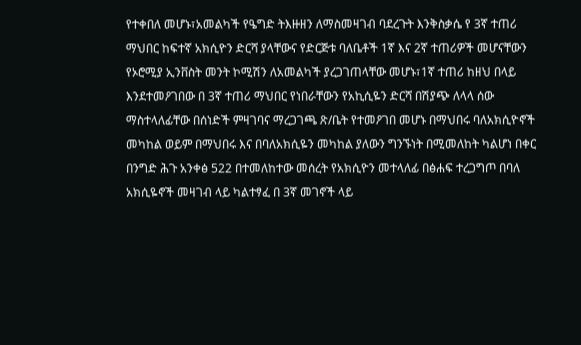የተቀበለ መሆኑ፣አመልካች የዔግድ ትእዙዘን ለማስመዛገብ ባደረጉት እንቅስቃሴ የ 3ኛ ተጠሪ ማህበር ከፍተኛ አክሲዮን ድርሻ ያላቸውና የድርጅቱ ባለቤቶች 1ኛ እና 2ኛ ተጠሪዎች መሆናቸውን የኦሮሚያ ኢንቨስት መንት ኮሚሽን ለአመልካች ያረጋገጠላቸው መሆኑ፣1ኛ ተጠሪ ከዘህ በላይ እንደተመዖገበው በ 3ኛ ተጠሪ ማህበር የነበራቸውን የአኪሲዬን ድርሻ በሽያጭ ለላላ ሰው ማስተላለፊቸው በሰነድች ምዛገባና ማረጋገጫ ጽ/ቤት የተመዖገበ መሆኑ በማህበሩ ባለአክሲዮኖች መካከል ወይም በማህበሩ እና በባለአክሲዬን መካከል ያለውን ግንኙነት በሚመለከት ካልሆነ በቀር በንግድ ሕጉ አንቀፅ 522 በተመለከተው መሰረት የአክሲዮን መተላለፊ በፅሐፍ ተረጋግጦ በባለ አክሲዬኖች መዛገብ ላይ ካልተፃፈ በ 3ኛ መገኖች ላይ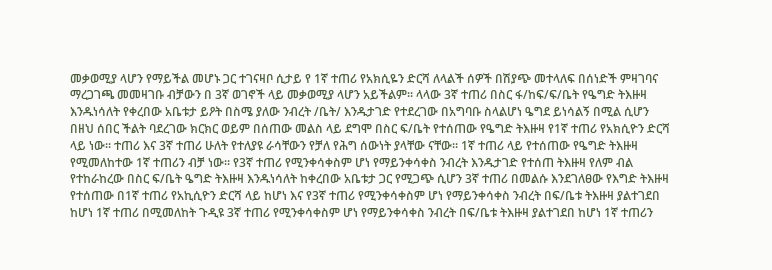መቃወሚያ ላሆን የማይችል መሆኑ ጋር ተገናዛቦ ሲታይ የ 1ኛ ተጠሪ የአክሲዬን ድርሻ ለላልች ሰዎች በሽያጭ መተላለፍ በሰነድች ምዛገባና ማረጋገጫ መመዛገቡ ብቻውን በ 3ኛ ወገኖች ላይ መቃወሚያ ላሆን አይችልም። ላላው 3ኛ ተጠሪ በስር ፋ/ከፍ/ፍ/ቤት የዔግድ ትእዙዛ እንዱነሳለት የቀረበው አቤቱታ ይዖት በስሜ ያለው ንብረት /ቤት/ እንዱታገድ የተደረገው በአግባቡ ስላልሆነ ዔግደ ይነሳልኝ በሚል ሲሆን በዘህ ሰበር ችልት ባደረገው ክርክር ወይም በሰጠው መልስ ላይ ደግሞ በስር ፍ/ቤት የተሰጠው የዔግድ ትእዙዛ የ1ኛ ተጠሪ የአክሲዮን ድርሻ ላይ ነው። ተጠሪ እና 3ኛ ተጠሪ ሁለት የተለያዩ ራሳቸውን የቻለ የሕግ ሰውነት ያላቸው ናቸው። 1ኛ ተጠሪ ላይ የተሰጠው የዔግድ ትእዙዛ የሚመለከተው 1ኛ ተጠሪን ብቻ ነው። የ3ኛ ተጠሪ የሚንቀሳቀስም ሆነ የማይንቀሳቀስ ንብረት እንዱታገድ የተሰጠ ትእዙዛ የለም ብል የተከራከረው በስር ፍ/ቤት ዔግድ ትእዙዛ እንዱነሳለት ከቀረበው አቤቱታ ጋር የሚጋጭ ሲሆን 3ኛ ተጠሪ በመልሱ እንደገለፀው የእግድ ትእዙዛ የተሰጠው በ1ኛ ተጠሪ የአኪሲዮን ድርሻ ላይ ከሆነ እና የ3ኛ ተጠሪ የሚንቀሳቀስም ሆነ የማይንቀሳቀስ ንብረት በፍ/ቤቱ ትእዙዛ ያልተገደበ ከሆነ 1ኛ ተጠሪ በሚመለከት ጉዲዩ 3ኛ ተጠሪ የሚንቀሳቀስም ሆነ የማይንቀሳቀስ ንብረት በፍ/ቤቱ ትእዙዛ ያልተገደበ ከሆነ 1ኛ ተጠሪን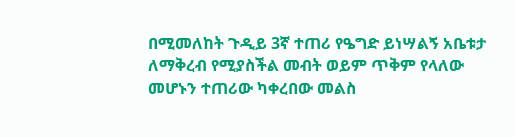በሚመለከት ጉዲይ 3ኛ ተጠሪ የዔግድ ይነሣልኝ አቤቱታ ለማቅረብ የሚያስችል መብት ወይም ጥቅም የላለው መሆኑን ተጠሪው ካቀረበው መልስ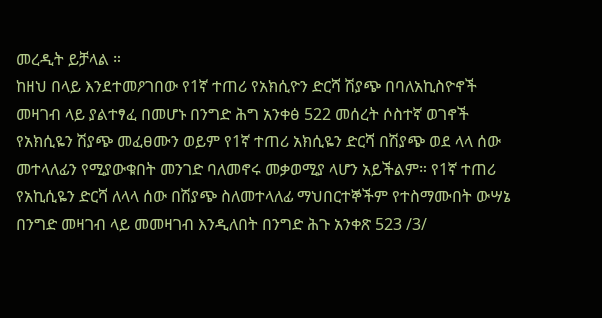መረዲት ይቻላል ።
ከዘህ በላይ እንደተመዖገበው የ1ኛ ተጠሪ የአክሲዮን ድርሻ ሽያጭ በባለአኪስዮኖች መዛገብ ላይ ያልተፃፈ በመሆኑ በንግድ ሕግ አንቀፅ 522 መሰረት ሶስተኛ ወገኖች የአክሲዬን ሽያጭ መፈፀሙን ወይም የ1ኛ ተጠሪ አክሲዬን ድርሻ በሽያጭ ወደ ላላ ሰው መተላለፊን የሚያውቁበት መንገድ ባለመኖሩ መቃወሚያ ላሆን አይችልም። የ1ኛ ተጠሪ የአኪሲዬን ድርሻ ለላላ ሰው በሽያጭ ስለመተላለፊ ማህበርተኞችም የተስማሙበት ውሣኔ በንግድ መዛገብ ላይ መመዛገብ እንዲለበት በንግድ ሕጉ አንቀጽ 523 /3/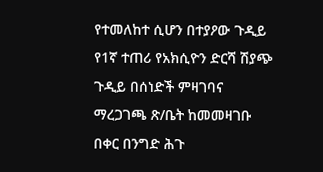የተመለከተ ሲሆን በተያዖው ጉዲይ የ1ኛ ተጠሪ የአክሲዮን ድርሻ ሽያጭ ጉዲይ በሰነድች ምዛገባና ማረጋገጫ ጽ/ቤት ከመመዛገቡ በቀር በንግድ ሕጉ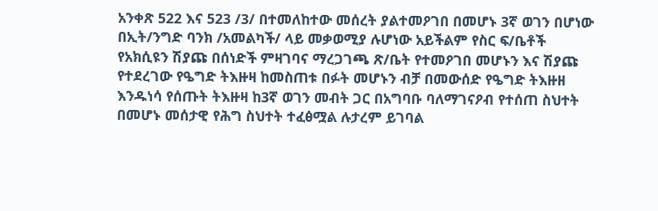አንቀጽ 522 እና 523 /3/ በተመለከተው መሰረት ያልተመዖገበ በመሆኑ 3ኛ ወገን በሆነው በኢት/ንግድ ባንክ /አመልካች/ ላይ መቃወሚያ ሉሆነው አይችልም የስር ፍ/ቤቶች የአክሲዩን ሽያጩ በሰነድች ምዛገባና ማረጋገጫ ጽ/ቤት የተመዖገበ መሆኑን እና ሽያጩ የተደረገው የዔግድ ትእዙዛ ከመስጠቱ በፉት መሆኑን ብቻ በመውሰድ የዔግድ ትእዙዘ እንዱነሳ የሰጡት ትእዙዛ ከ3ኛ ወገን መብት ጋር በአግባቡ ባለማገናዖብ የተሰጠ ስህተት በመሆኑ መሰታዊ የሕግ ስህተት ተፈፅሟል ሉታረም ይገባል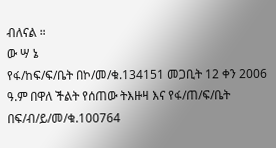ብለናል ።
ው ሣ ኔ
የፋ/ከፍ/ፍ/ቤት በኮ/መ/ቁ.134151 መጋቢት 12 ቀን 2006 ዓ.ም በዋለ ችልት የሰጠው ትእዙዛ እና የፋ/ጠ/ፍ/ቤት በፍ/ብ/ይ/መ/ቁ.100764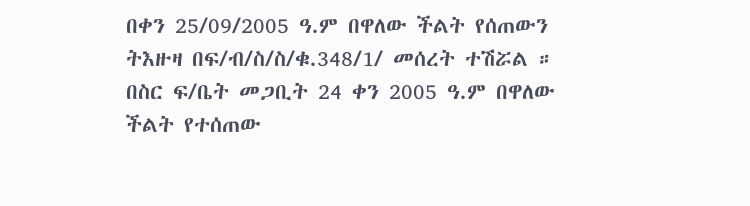በቀን 25/09/2005 ዓ.ም በዋለው ችልት የሰጠውን ትእዙዛ በፍ/ብ/ስ/ስ/ቁ.348/1/ መሰረት ተሽሯል ።
በስር ፍ/ቤት መጋቢት 24 ቀን 2005 ዓ.ም በዋለው ችልት የተሰጠው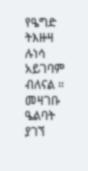የዔግድ ትእዙዛ ሉነሳ አይገባም ብለናል ።
መዛገቡ ዔልባት ያገኘ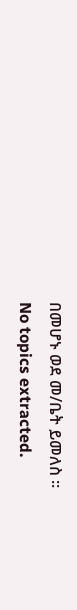በመሆኑ ወደ መ/ቤት ይመለስ ።
No topics extracted.